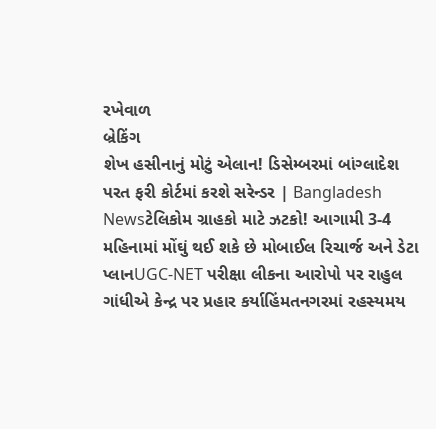રખેવાળ
બ્રેકિંગ
શેખ હસીનાનું મોટું એલાન! ડિસેમ્બરમાં બાંગ્લાદેશ પરત ફરી કોર્ટમાં કરશે સરેન્ડર | Bangladesh Newsટેલિકોમ ગ્રાહકો માટે ઝટકો! આગામી 3-4 મહિનામાં મોંઘું થઈ શકે છે મોબાઈલ રિચાર્જ અને ડેટા પ્લાનUGC-NET પરીક્ષા લીકના આરોપો પર રાહુલ ગાંધીએ કેન્દ્ર પર પ્રહાર કર્યાહિંમતનગરમાં રહસ્યમય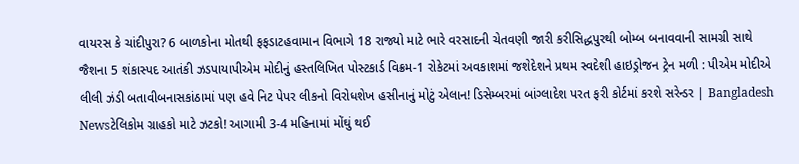વાયરસ કે ચાંદીપુરા? 6 બાળકોના મોતથી ફફડાટહવામાન વિભાગે 18 રાજ્યો માટે ભારે વરસાદની ચેતવણી જારી કરીસિદ્ધપુરથી બોમ્બ બનાવવાની સામગ્રી સાથે જૈશના 5 શંકાસ્પદ આતંકી ઝડપાયાપીએમ મોદીનું હસ્તલિખિત પોસ્ટકાર્ડ વિક્રમ-1 રોકેટમાં અવકાશમાં જશેદેશને પ્રથમ સ્વદેશી હાઇડ્રોજન ટ્રેન મળી : પીએમ મોદીએ લીલી ઝંડી બતાવીબનાસકાંઠામાં પણ હવે નિટ પેપર લીકનો વિરોધશેખ હસીનાનું મોટું એલાન! ડિસેમ્બરમાં બાંગ્લાદેશ પરત ફરી કોર્ટમાં કરશે સરેન્ડર | Bangladesh Newsટેલિકોમ ગ્રાહકો માટે ઝટકો! આગામી 3-4 મહિનામાં મોંઘું થઈ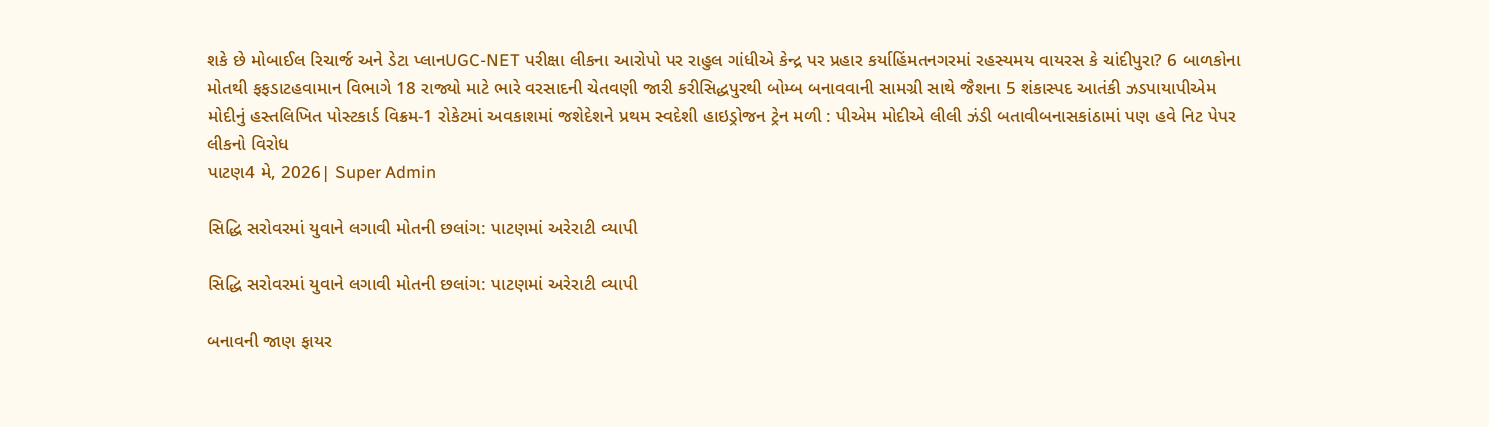શકે છે મોબાઈલ રિચાર્જ અને ડેટા પ્લાનUGC-NET પરીક્ષા લીકના આરોપો પર રાહુલ ગાંધીએ કેન્દ્ર પર પ્રહાર કર્યાહિંમતનગરમાં રહસ્યમય વાયરસ કે ચાંદીપુરા? 6 બાળકોના મોતથી ફફડાટહવામાન વિભાગે 18 રાજ્યો માટે ભારે વરસાદની ચેતવણી જારી કરીસિદ્ધપુરથી બોમ્બ બનાવવાની સામગ્રી સાથે જૈશના 5 શંકાસ્પદ આતંકી ઝડપાયાપીએમ મોદીનું હસ્તલિખિત પોસ્ટકાર્ડ વિક્રમ-1 રોકેટમાં અવકાશમાં જશેદેશને પ્રથમ સ્વદેશી હાઇડ્રોજન ટ્રેન મળી : પીએમ મોદીએ લીલી ઝંડી બતાવીબનાસકાંઠામાં પણ હવે નિટ પેપર લીકનો વિરોધ
પાટણ4 મે, 2026| Super Admin

સિદ્ધિ સરોવરમાં યુવાને લગાવી મોતની છલાંગ: પાટણમાં અરેરાટી વ્યાપી

સિદ્ધિ સરોવરમાં યુવાને લગાવી મોતની છલાંગ: પાટણમાં અરેરાટી વ્યાપી

બનાવની જાણ ફાયર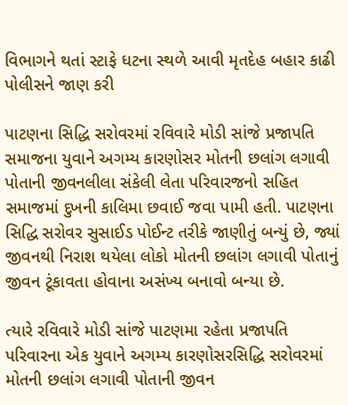વિભાગને થતાં સ્ટાફે ધટના સ્થળે આવી મૃતદેહ બહાર કાઢી પોલીસને જાણ કરી

પાટણના સિદ્ધિ સરોવરમાં રવિવારે મોડી સાંજે પ્રજાપતિ સમાજના યુવાને અગમ્ય કારણોસર મોતની છલાંગ લગાવી પોતાની જીવનલીલા સંકેલી લેતા પરિવારજનો સહિત સમાજમાં દુખની કાલિમા છવાઈ જવા પામી હતી. પાટણના સિદ્ધિ સરોવર સુસાઈડ પોઈન્ટ તરીકે જાણીતું બન્યું છે, જ્યાં જીવનથી નિરાશ થયેલા લોકો મોતની છલાંગ લગાવી પોતાનું જીવન ટૂંકાવતા હોવાના અસંખ્ય બનાવો બન્યા છે.

ત્યારે રવિવારે મોડી સાંજે પાટણમા રહેતા પ્રજાપતિ પરિવારના એક યુવાને અગમ્ય કારણોસરસિદ્ધિ સરોવરમાં મોતની છલાંગ લગાવી પોતાની જીવન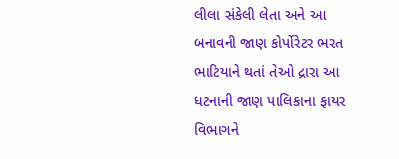લીલા સંકેલી લેતા અને આ બનાવની જાણ કોર્પોરેટર ભરત ભાટિયાને થતાં તેઓ દ્રારા આ ધટનાની જાણ પાલિકાના ફાયર વિભાગને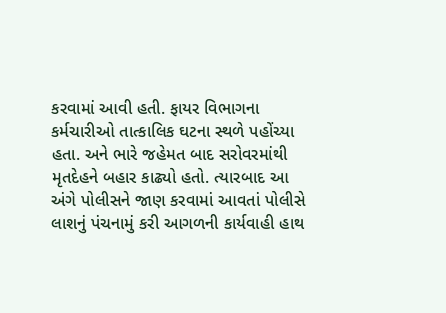કરવામાં આવી હતી. ફાયર વિભાગના કર્મચારીઓ તાત્કાલિક ઘટના સ્થળે પહોંચ્યા હતા. અને ભારે જહેમત બાદ સરોવરમાંથી મૃતદેહને બહાર કાઢ્યો હતો. ત્યારબાદ આ અંગે પોલીસને જાણ કરવામાં આવતાં પોલીસે લાશનું પંચનામું કરી આગળની કાર્યવાહી હાથ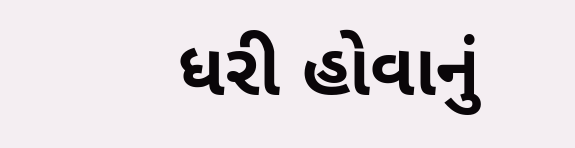ધરી હોવાનું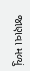જાણવા મળ્યું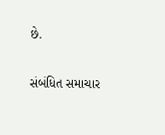છે.

સંબંધિત સમાચાર